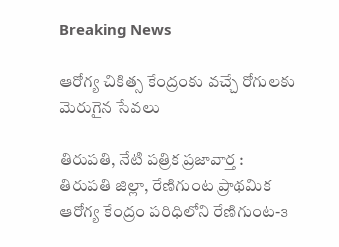Breaking News

ఆరోగ్య చికిత్స కేంద్రంకు వచ్చే రోగులకు మెరుగైన సేవలు

తిరుపతి, నేటి పత్రిక ప్రజావార్త :
తిరుపతి జిల్లా, రేణిగుంట ప్రాథమిక ఆరోగ్య కేంద్రం పరిధిలోని రేణిగుంట-౩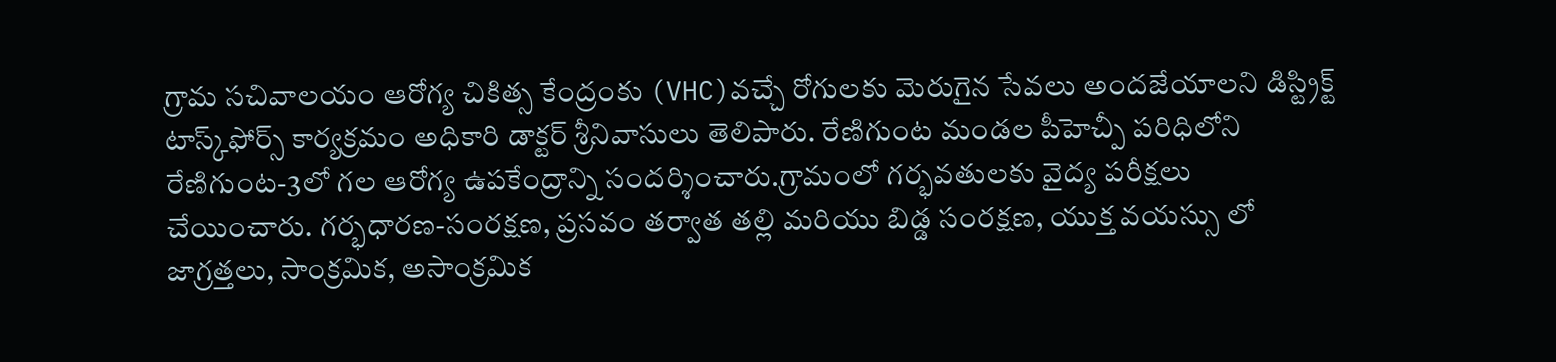గ్రామ సచివాలయం ఆరోగ్య చికిత్స కేంద్రంకు (VHC)వచ్చే రోగులకు మెరుగైన సేవలు అందజేయాలని డిస్ట్రిక్ట్ టాస్క్‌ఫోర్స్ కార్యక్రమం అధికారి డాక్టర్ శ్రీనివాసులు తెలిపారు. రేణిగుంట మండల పీహెచ్పీ పరిధిలోని రేణిగుంట-3లో గల ఆరోగ్య ఉపకేంద్రాన్ని సందర్శించారు.గ్రామంలో గర్భవతులకు వైద్య పరీక్షలు చేయించారు. గర్భధారణ-సంరక్షణ, ప్రసవం తర్వాత తల్లి మరియు బిడ్డ సంరక్షణ, యుక్త వయస్సు లో జాగ్రత్తలు, సాంక్రమిక, అసాంక్రమిక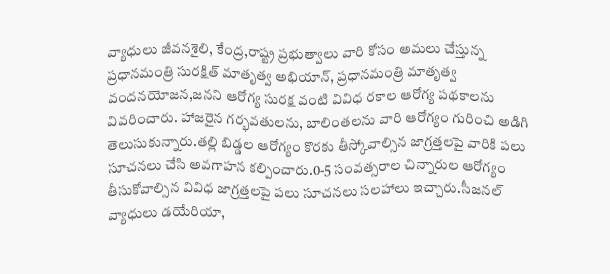వ్యాధులు జీవనశైలి, కేంద్ర,రాష్ట్ర ప్రభుత్వాలు వారి కోసం అమలు చేస్తున్న ప్రధానమంత్రి సురక్షిత్ మాతృత్వ అభియాన్, ప్రధానమంత్రి మాతృత్వ వందనయోజన,జనని ఆరోగ్య సురక్ష వంటి వివిధ రకాల ఆరోగ్య పథకాలను వివరించారు. హాజరైన గర్భవతులను, బాలింతలను వారి ఆరోగ్యం గురించి అడిగి తెలుసుకున్నారు.తల్లి బిడ్డల ఆరోగ్యం కొరకు తీస్కోవాల్సిన జాగ్రత్తలపై వారికి పలు సూచనలు చేసి అవగాహన కల్పించారు.0-5 సంవత్సరాల చిన్నారుల ఆరోగ్యం తీసుకోవాల్సిన వివిధ జాగ్రత్తలపై పలు సూచనలు సలహాలు ఇచ్చారు.సీజనల్ వ్యాధులు డయేరియా,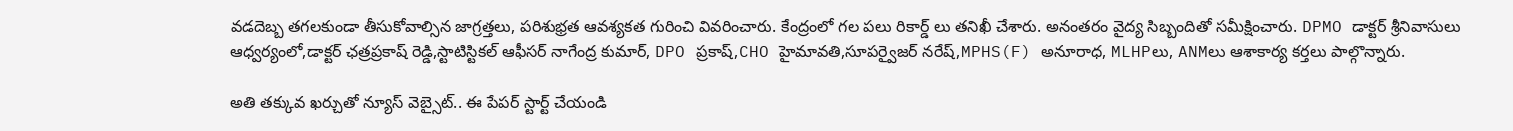వడదెబ్బ తగలకుండా తీసుకోవాల్సిన జాగ్రత్తలు, పరిశుభ్రత ఆవశ్యకత గురించి వివరించారు. కేంద్రంలో గల పలు రికార్డ్ లు తనిఖీ చేశారు. అనంతరం వైద్య సిబ్బందితో సమీక్షించారు. DPMO డాక్టర్ శ్రీనివాసులు  ఆధ్వర్యంలో,డాక్టర్ ఛత్రప్రకాష్ రెడ్డి,స్టాటిస్టికల్ ఆఫీసర్ నాగేంద్ర కుమార్, DPO ప్రకాష్,CHO హైమావతి,సూపర్వైజర్ నరేష్,MPHS(F) అనూరాధ, MLHPలు, ANMలు ఆశాకార్య కర్తలు పాల్గొన్నారు.

అతి తక్కువ ఖర్చుతో న్యూస్ వెబ్సైట్.. ఈ పేపర్ స్టార్ట్ చేయండి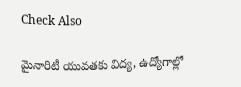Check Also

మైనారిటీ యువతకు విద్య, ఉద్యోగాల్లో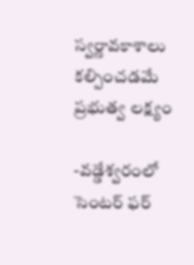స్వర్ణావకాశాలు కల్పించడమే ప్రభుత్వ లక్ష్యం

-వడ్డేశ్వరంలో సెంటర్ ఫర్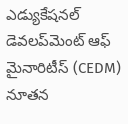ఎడ్యుకేషనల్ డెవలప్‌మెంట్ ఆఫ్ మైనారిటీస్ (CEDM) నూతన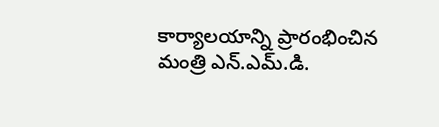కార్యాలయాన్ని ప్రారంభించిన మంత్రి ఎన్.ఎమ్.డి.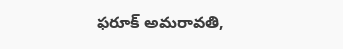ఫరూక్ అమరావతి,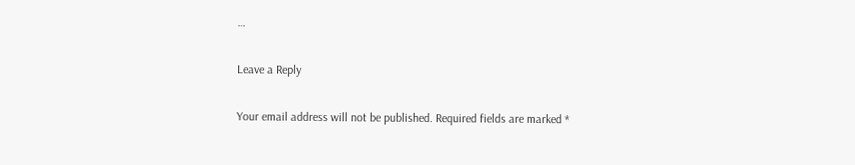…

Leave a Reply

Your email address will not be published. Required fields are marked *